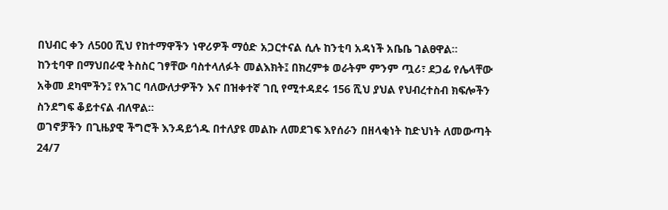በህብር ቀን ለ500 ሺህ የከተማዋችን ነዋሪዎች ማዕድ አጋርተናል ሲሉ ከንቲባ አዳነች አቤቤ ገልፀዋል።
ከንቲባዋ በማህበራዊ ትስስር ገፃቸው ባስተላለፉት መልእክት፤ በክረምቱ ወራትም ምንም ጧሪ፣ ደጋፊ የሌላቸው አቅመ ደካሞችን፤ የአገር ባለውለታዎችን እና በዝቀተኛ ገቢ የሚተዳደሩ 156 ሺህ ያህል የህብረተስብ ክፍሎችን ስንደግፍ ቆይተናል ብለዋል።
ወገኖቻችን በጊዜያዊ ችግሮች እንዳይጎዱ በተለያዩ መልኩ ለመደገፍ እየሰራን በዘላቂነት ከድህነት ለመውጣት 24/7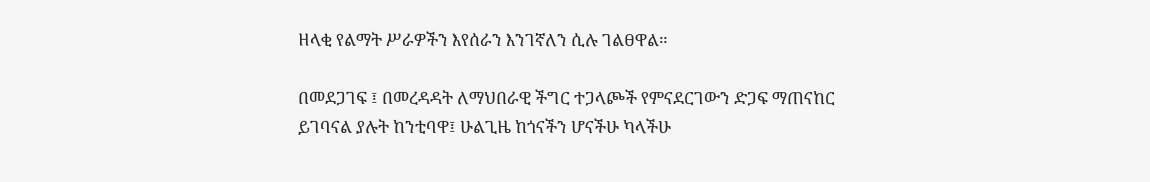ዘላቂ የልማት ሥራዎችን እየሰራን እንገኛለን ሲሉ ገልፀዋል።

በመደጋገፍ ፤ በመረዳዳት ለማህበራዊ ችግር ተጋላጮች የምናደርገውን ድጋፍ ማጠናከር ይገባናል ያሉት ከንቲባዋ፤ ሁልጊዜ ከጎናችን ሆናችሁ ካላችሁ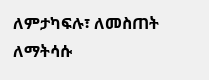ለምታካፍሉ፣ ለመስጠት ለማትሳሱ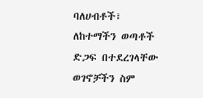ባለሀብቶች፣ ለከተማችን ወጣቶች ድጋፍ በተደረገላቸው ወገኖቻችን ስም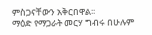ምስጋናቸውን አቅርበዋል፡፡
ማዕድ የማጋራት መርሃ ግብሩ በሁሉም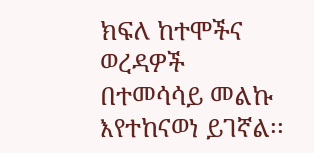ክፍለ ከተሞችና ወረዳዎች በተመሳሳይ መልኩ እየተከናወነ ይገኛል፡፡